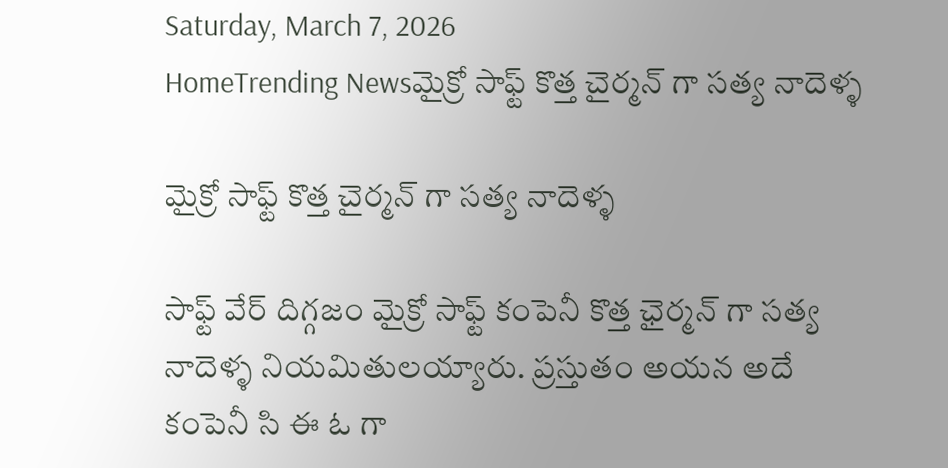Saturday, March 7, 2026
HomeTrending Newsమైక్రో సాఫ్ట్ కొత్త చైర్మన్ గా సత్య నాదెళ్ళ

మైక్రో సాఫ్ట్ కొత్త చైర్మన్ గా సత్య నాదెళ్ళ

సాఫ్ట్ వేర్ దిగ్గజం మైక్రో సాఫ్ట్ కంపెనీ కొత్త ఛైర్మన్ గా సత్య నాదెళ్ళ నియమితులయ్యారు. ప్రస్తుతం అయన అదే కంపెనీ సి ఈ ఓ గా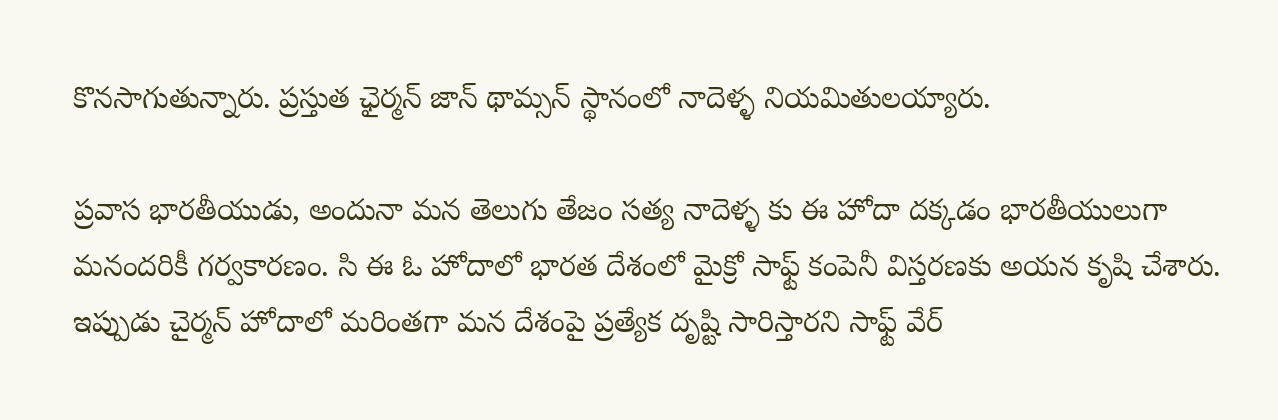కొనసాగుతున్నారు. ప్రస్తుత ఛైర్మన్ జాన్ థామ్సన్ స్థానంలో నాదెళ్ళ నియమితులయ్యారు.

ప్రవాస భారతీయుడు, అందునా మన తెలుగు తేజం సత్య నాదెళ్ళ కు ఈ హోదా దక్కడం భారతీయులుగా మనందరికీ గర్వకారణం. సి ఈ ఓ హోదాలో భారత దేశంలో మైక్రో సాఫ్ట్ కంపెనీ విస్తరణకు అయన కృషి చేశారు. ఇప్పుడు చైర్మన్ హోదాలో మరింతగా మన దేశంపై ప్రత్యేక దృష్టి సారిస్తారని సాఫ్ట్ వేర్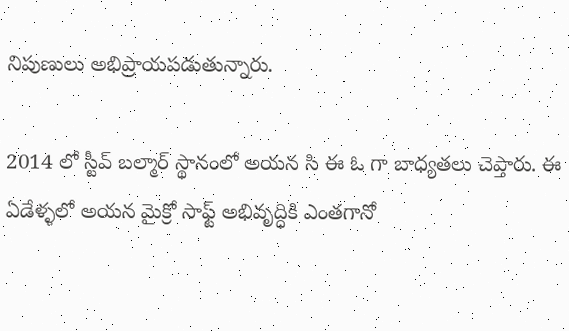నిపుణులు అభిప్రాయపడుతున్నారు.

2014 లో స్టీవ్ బల్మార్ స్థానంలో అయన సి ఈ ఓ గా బాధ్యతలు చెప్తారు. ఈ ఏడేళ్ళలో అయన మైక్రో సాఫ్ట్ అభివృద్ధికి ఎంతగానో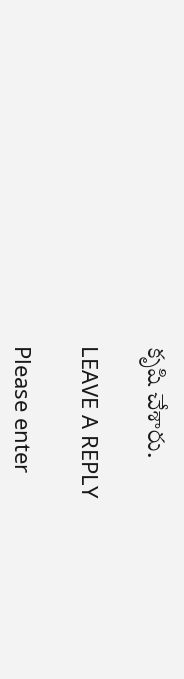కృషి చేశారు.

LEAVE A REPLY

Please enter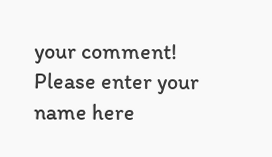your comment!
Please enter your name here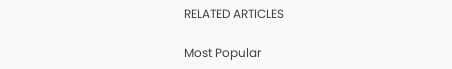RELATED ARTICLES

Most Popular